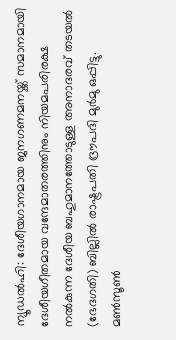ന്യൂഡൽഹി: ദേശീയഗാനമായ ജനഗണമനയ്ക്ക് സമാനമായി ദേശീയഗീതമായ വന്ദേമാതരത്തിനും നിയമപരിരക്ഷ നൽകുന്ന ദേശീയ ബഹുമാനത്തോടുള്ള അനാദരവ് തടയൽ (ഭേദഗതി) ബില്ലിൽ രാഷ്ട്രപതി ദ്രൗപദി മുർമു ഒപ്പിട്ടു. മൺസൂൺ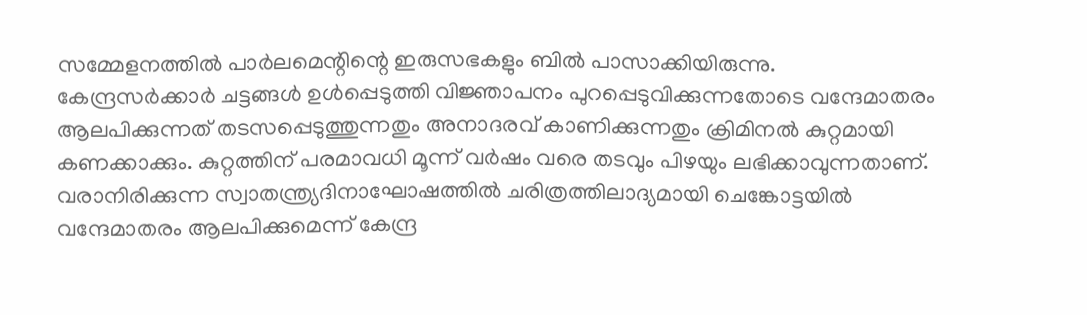സമ്മേളനത്തിൽ പാർലമെന്റിന്റെ ഇരുസഭകളും ബിൽ പാസാക്കിയിരുന്നു.
കേന്ദ്രസർക്കാർ ചട്ടങ്ങൾ ഉൾപ്പെടുത്തി വിജ്ഞാപനം പുറപ്പെടുവിക്കുന്നതോടെ വന്ദേമാതരം ആലപിക്കുന്നത് തടസപ്പെടുത്തുന്നതും അനാദരവ് കാണിക്കുന്നതും ക്രിമിനൽ കുറ്റമായി കണക്കാക്കും. കുറ്റത്തിന് പരമാവധി മൂന്ന് വർഷം വരെ തടവും പിഴയും ലഭിക്കാവുന്നതാണ്.
വരാനിരിക്കുന്ന സ്വാതന്ത്ര്യദിനാഘോഷത്തിൽ ചരിത്രത്തിലാദ്യമായി ചെങ്കോട്ടയിൽ വന്ദേമാതരം ആലപിക്കുമെന്ന് കേന്ദ്ര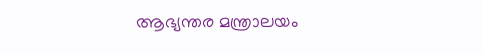ആഭ്യന്തര മന്ത്രാലയം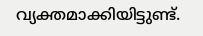വ്യക്തമാക്കിയിട്ടുണ്ട്.